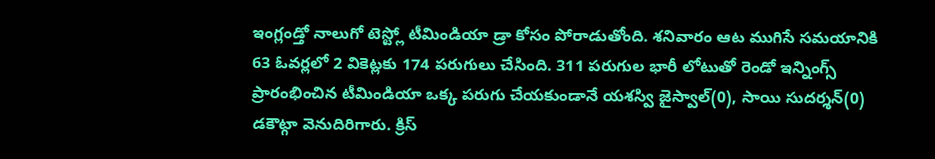ఇంగ్లండ్తో నాలుగో టెస్ట్లో టీమిండియా డ్రా కోసం పోరాడుతోంది. శనివారం ఆట ముగిసే సమయానికి 63 ఓవర్లలో 2 వికెట్లకు 174 పరుగులు చేసింది. 311 పరుగుల భారీ లోటుతో రెండో ఇన్నింగ్స్ ప్రారంభించిన టీమిండియా ఒక్క పరుగు చేయకుండానే యశస్వి జైస్వాల్(0), సాయి సుదర్శన్(0) డకౌట్గా వెనుదిరిగారు. క్రిస్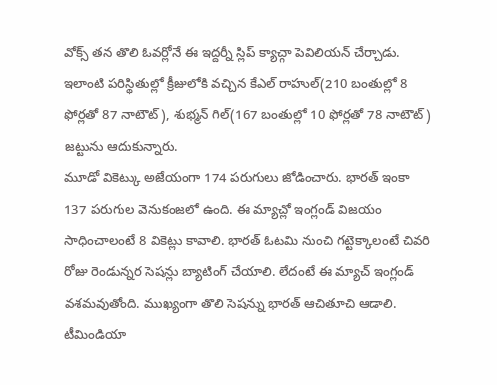వోక్స్ తన తొలి ఓవర్లోనే ఈ ఇద్దర్నీ స్లిప్ క్యాచ్గా పెవిలియన్ చేర్చాడు. ఇలాంటి పరిస్థితుల్లో క్రీజులోకి వచ్చిన కేఎల్ రాహుల్(210 బంతుల్లో 8 ఫోర్లతో 87 నాటౌట్), శుభ్మన్ గిల్(167 బంతుల్లో 10 ఫోర్లతో 78 నాటౌట్) జట్టును ఆదుకున్నారు.
మూడో వికెట్కు అజేయంగా 174 పరుగులు జోడించారు. భారత్ ఇంకా 137 పరుగుల వెనుకంజలో ఉంది. ఈ మ్యాచ్లో ఇంగ్లండ్ విజయం సాధించాలంటే 8 వికెట్లు కావాలి. భారత్ ఓటమి నుంచి గట్టెక్కాలంటే చివరి రోజు రెండున్నర సెషన్లు బ్యాటింగ్ చేయాలి. లేదంటే ఈ మ్యాచ్ ఇంగ్లండ్ వశమవుతోంది. ముఖ్యంగా తొలి సెషన్ను భారత్ ఆచితూచి ఆడాలి. టీమిండియా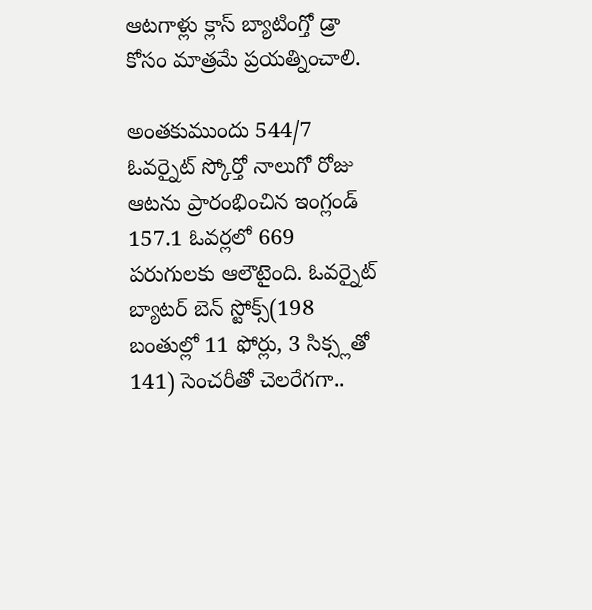ఆటగాళ్లు క్లాస్ బ్యాటింగ్తో డ్రా కోసం మాత్రమే ప్రయత్నించాలి.

అంతకుముందు 544/7 ఓవర్నైట్ స్కోర్తో నాలుగో రోజు ఆటను ప్రారంభించిన ఇంగ్లండ్ 157.1 ఓవర్లలో 669 పరుగులకు ఆలౌటైంది. ఓవర్నైట్ బ్యాటర్ బెన్ స్టోక్స్(198 బంతుల్లో 11 ఫోర్లు, 3 సిక్స్లతో 141) సెంచరీతో చెలరేగగా..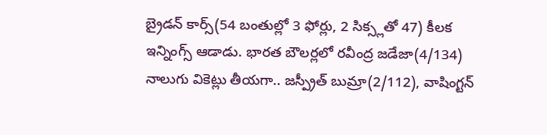బ్రైడన్ కార్స్(54 బంతుల్లో 3 ఫోర్లు, 2 సిక్స్లతో 47) కీలక ఇన్నింగ్స్ ఆడాడు. భారత బౌలర్లలో రవీంద్ర జడేజా(4/134) నాలుగు వికెట్లు తీయగా.. జస్ప్రీత్ బుమ్రా(2/112), వాషింగ్టన్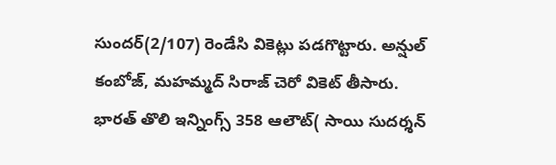సుందర్(2/107) రెండేసి వికెట్లు పడగొట్టారు. అన్షుల్ కంబోజ్, మహమ్మద్ సిరాజ్ చెరో వికెట్ తీసారు.
భారత్ తొలి ఇన్నింగ్స్ 358 ఆలౌట్( సాయి సుదర్శన్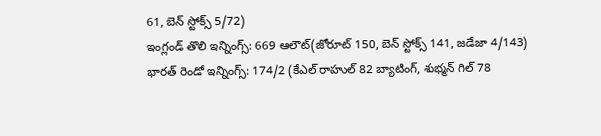61, బెన్ స్టోక్స్ 5/72)
ఇంగ్లండ్ తొలి ఇన్నింగ్స్: 669 ఆలౌట్(జోరూట్ 150, బెన్ స్టోక్స్ 141, జడేజా 4/143)
భారత్ రెండో ఇన్నింగ్స్: 174/2 (కేఎల్ రాహుల్ 82 బ్యాటింగ్, శుభ్మన్ గిల్ 78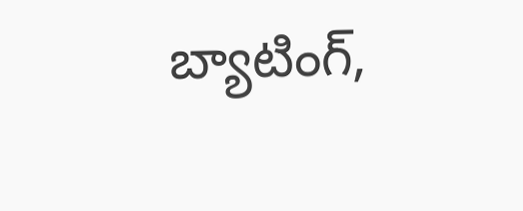బ్యాటింగ్,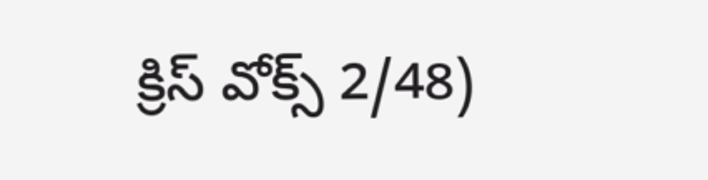క్రిస్ వోక్స్ 2/48)